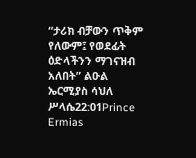“ታሪክ ብቻውን ጥቅም የለውም፤ የወደፊት ዕድላችንን ማገናዝብ አለበት” ልዑል ኤርሚያስ ሳህለ ሥላሴ22:01Prince Ermias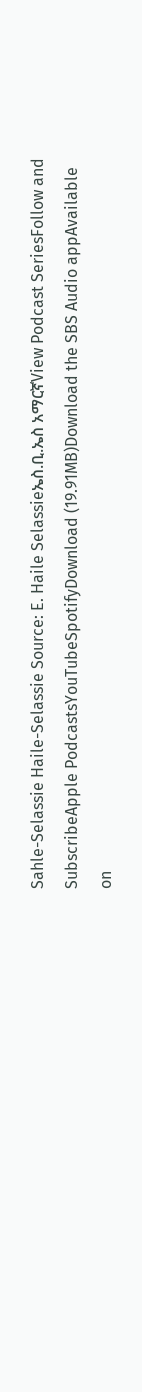Sahle-Selassie Haile-Selassie Source: E. Haile Selassieኤስ.ቢ.ኤስ አማርኛView Podcast SeriesFollow and SubscribeApple PodcastsYouTubeSpotifyDownload (19.91MB)Download the SBS Audio appAvailable on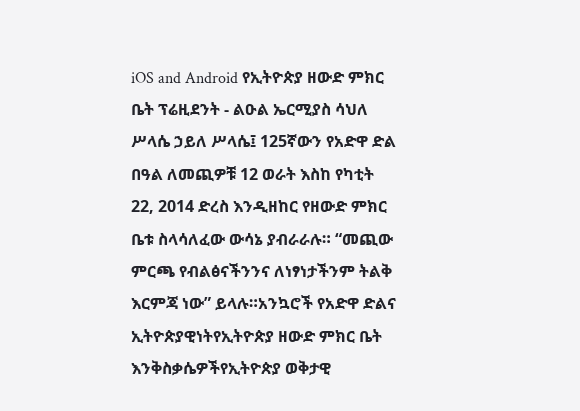iOS and Android የኢትዮጵያ ዘውድ ምክር ቤት ፕሬዚደንት - ልዑል ኤርሚያስ ሳህለ ሥላሴ ኃይለ ሥላሴ፤ 125ኛውን የአድዋ ድል በዓል ለመጪዎቹ 12 ወራት እስከ የካቲት 22, 2014 ድረስ እንዲዘከር የዘውድ ምክር ቤቱ ስላሳለፈው ውሳኔ ያብራራሉ። “መጪው ምርጫ የብልፅናችንንና ለነፃነታችንም ትልቅ እርምጃ ነው” ይላሉ።አንኳሮች የአድዋ ድልና ኢትዮጵያዊነትየኢትዮጵያ ዘውድ ምክር ቤት እንቅስቃሴዎችየኢትዮጵያ ወቅታዊ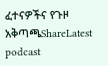ፈተናዎችና የጉዞ አቅጣጫShareLatest podcast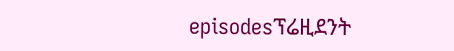episodesፕሬዚደንት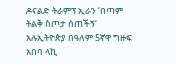ዶናልድ ትራምፕ ኢራን ‘በጣም ትልቅ ስጦታ ሰጠችኝ‘ አሉኢትዮጵያ በዓለም 5ኛዋ ግዙፍ አበባ ላኪ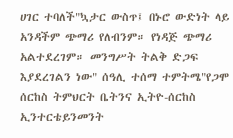ሀገር ተባለች"ኳታር ውስጥ፤ በኑሮ ውድነት ላይ አንዳችም ጭማሪ የለብንም። የነዳጅ ጭማሪ አልተደረገም። መንግሥት ትልቅ ድጋፍ እያደረገልን ነው" ሰዓሊ ተሰማ ተምትሜ"የጋሞ ሰርከስ ትምህርት ቤትንና ኢትዮ-ሰርከስ ኢንተርቴይንመንት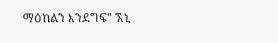ማዕከልን እንደግፍ" ኧኒ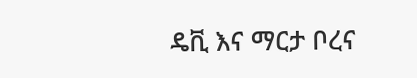ዴቪ እና ማርታ ቦረና